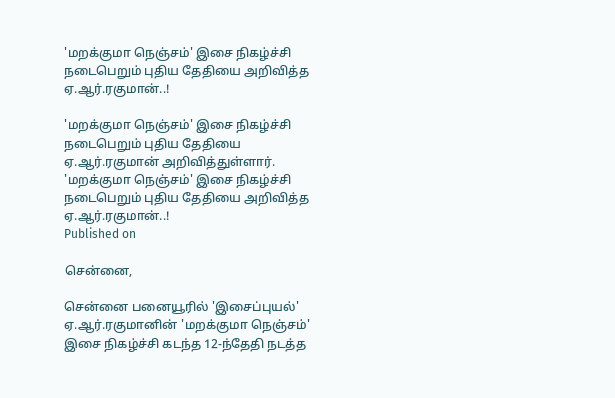'மறக்குமா நெஞ்சம்' இசை நிகழ்ச்சி நடைபெறும் புதிய தேதியை அறிவித்த ஏ.ஆர்.ரகுமான்..!

'மறக்குமா நெஞ்சம்' இசை நிகழ்ச்சி நடைபெறும் புதிய தேதியை ஏ.ஆர்.ரகுமான் அறிவித்துள்ளார்.
'மறக்குமா நெஞ்சம்' இசை நிகழ்ச்சி நடைபெறும் புதிய தேதியை அறிவித்த ஏ.ஆர்.ரகுமான்..!
Published on

சென்னை,

சென்னை பனையூரில் 'இசைப்புயல்' ஏ.ஆர்.ரகுமானின் 'மறக்குமா நெஞ்சம்' இசை நிகழ்ச்சி கடந்த 12-ந்தேதி நடத்த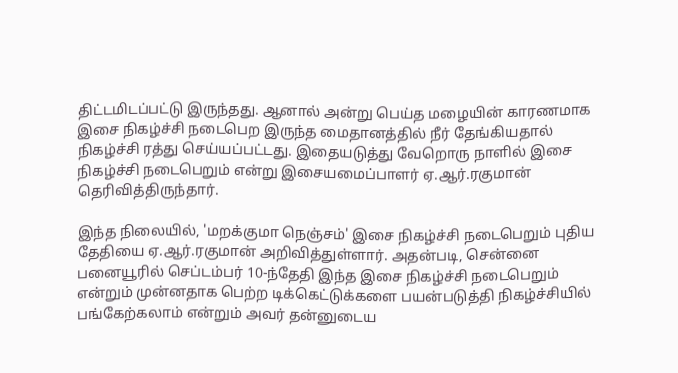திட்டமிடப்பட்டு இருந்தது. ஆனால் அன்று பெய்த மழையின் காரணமாக இசை நிகழ்ச்சி நடைபெற இருந்த மைதானத்தில் நீர் தேங்கியதால் நிகழ்ச்சி ரத்து செய்யப்பட்டது. இதையடுத்து வேறொரு நாளில் இசை நிகழ்ச்சி நடைபெறும் என்று இசையமைப்பாளர் ஏ.ஆர்.ரகுமான் தெரிவித்திருந்தார்.

இந்த நிலையில், 'மறக்குமா நெஞ்சம்' இசை நிகழ்ச்சி நடைபெறும் புதிய தேதியை ஏ.ஆர்.ரகுமான் அறிவித்துள்ளார். அதன்படி, சென்னை பனையூரில் செப்டம்பர் 10-ந்தேதி இந்த இசை நிகழ்ச்சி நடைபெறும் என்றும் முன்னதாக பெற்ற டிக்கெட்டுக்களை பயன்படுத்தி நிகழ்ச்சியில் பங்கேற்கலாம் என்றும் அவர் தன்னுடைய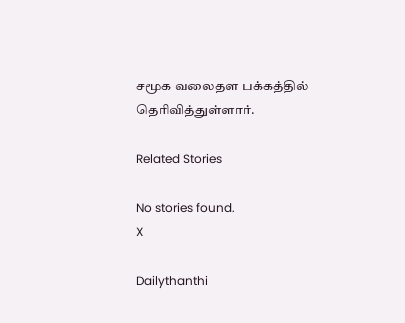சமூக வலைதள பக்கத்தில் தெரிவித்துள்ளார்.

Related Stories

No stories found.
X

Dailythanthi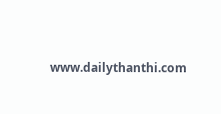www.dailythanthi.com